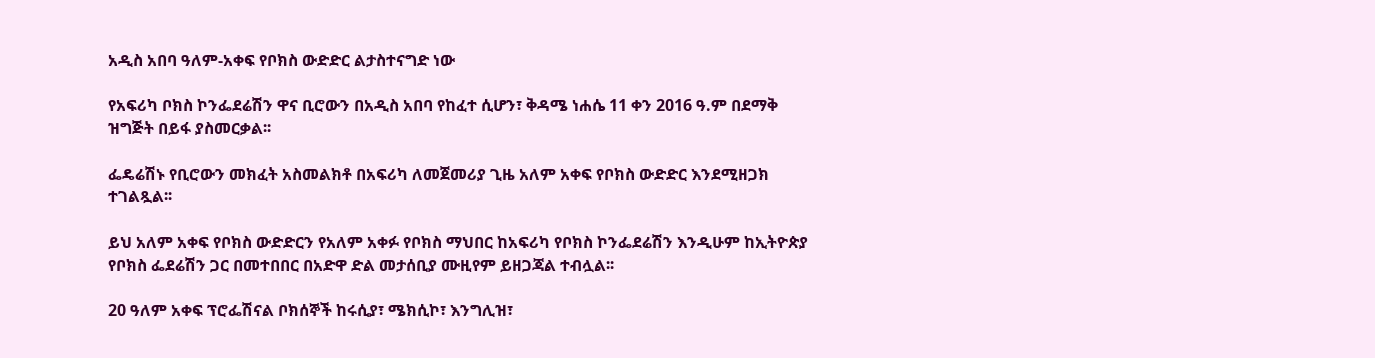አዲስ አበባ ዓለም-አቀፍ የቦክስ ውድድር ልታስተናግድ ነው

የአፍሪካ ቦክስ ኮንፌደሬሽን ዋና ቢሮውን በአዲስ አበባ የከፈተ ሲሆን፣ ቅዳሜ ነሐሴ 11 ቀን 2016 ዓ.ም በደማቅ ዝግጅት በይፋ ያስመርቃል፡፡

ፌዴሬሽኑ የቢሮውን መክፈት አስመልክቶ በአፍሪካ ለመጀመሪያ ጊዜ አለም አቀፍ የቦክስ ውድድር እንደሚዘጋክ ተገልጿል፡፡

ይህ አለም አቀፍ የቦክስ ውድድርን የአለም አቀፉ የቦክስ ማህበር ከአፍሪካ የቦክስ ኮንፌደሬሽን እንዲሁም ከኢትዮጵያ የቦክስ ፌደሬሽን ጋር በመተበበር በአድዋ ድል መታሰቢያ ሙዚየም ይዘጋጃል ተብሏል፡፡

20 ዓለም አቀፍ ፕሮፌሽናል ቦክሰኞች ከሩሲያ፣ ሜክሲኮ፣ እንግሊዝ፣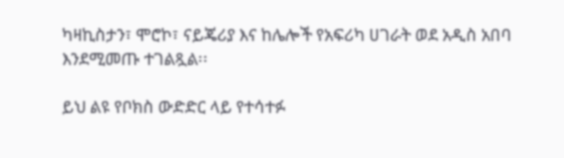ካዛኪስታን፣ ሞሮኮ፣ ናይጄሪያ እና ከሌሎች የአፍሪካ ሀገራት ወደ አዲስ አበባ እንደሚመጡ ተገልጿል፡፡

ይህ ልዩ የቦክስ ውድድር ላይ የተሳተፉ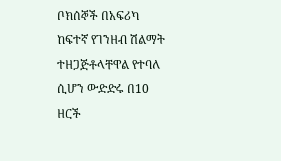ቦክሰኞች በአፍሪካ ከፍተኛ የገንዘብ ሽልማት ተዘጋጅቶላቸዋል የተባለ ሲሆን ውድድሩ በ10 ዘርች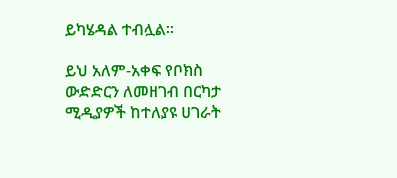ይካሄዳል ተብሏል፡፡

ይህ አለም-አቀፍ የቦክስ ውድድርን ለመዘገብ በርካታ ሚዲያዎች ከተለያዩ ሀገራት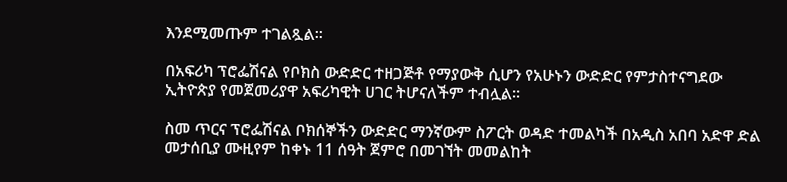እንደሚመጡም ተገልጿል።

በአፍሪካ ፕሮፌሽናል የቦክስ ውድድር ተዘጋጅቶ የማያውቅ ሲሆን የአሁኑን ውድድር የምታስተናግደው ኢትዮጵያ የመጀመሪያዋ አፍሪካዊት ሀገር ትሆናለችም ተብሏል።

ስመ ጥርና ፕሮፌሽናል ቦክሰኞችን ውድድር ማንኛውም ስፖርት ወዳድ ተመልካች በአዲስ አበባ አድዋ ድል መታሰቢያ ሙዚየም ከቀኑ 11 ሰዓት ጀምሮ በመገኘት መመልከት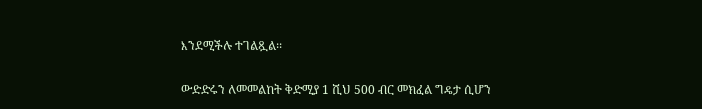እንደሚችሉ ተገልጿል፡፡

ውድድሩን ለመመልከት ቅድሚያ 1 ሺህ 500 ብር መክፈል ግዴታ ሲሆን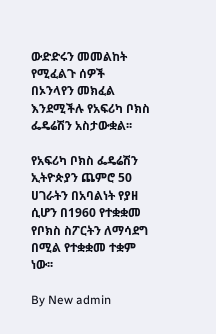ውድድሩን መመልከት የሚፈልጉ ሰዎች በኦንላየን መክፈል እንደሚችሉ የአፍሪካ ቦክስ ፌዴሬሽን አስታውቋል፡፡

የአፍሪካ ቦክስ ፌዴሬሽን ኢትዮጵያን ጨምሮ 50 ሀገራትን በአባልነት የያዘ ሲሆን በ1960 የተቋቋመ የቦክስ ስፖርትን ለማሳደግ በሚል የተቋቋመ ተቋም ነው፡፡

By New admin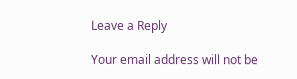Leave a Reply

Your email address will not be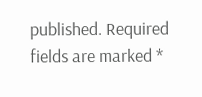published. Required fields are marked *